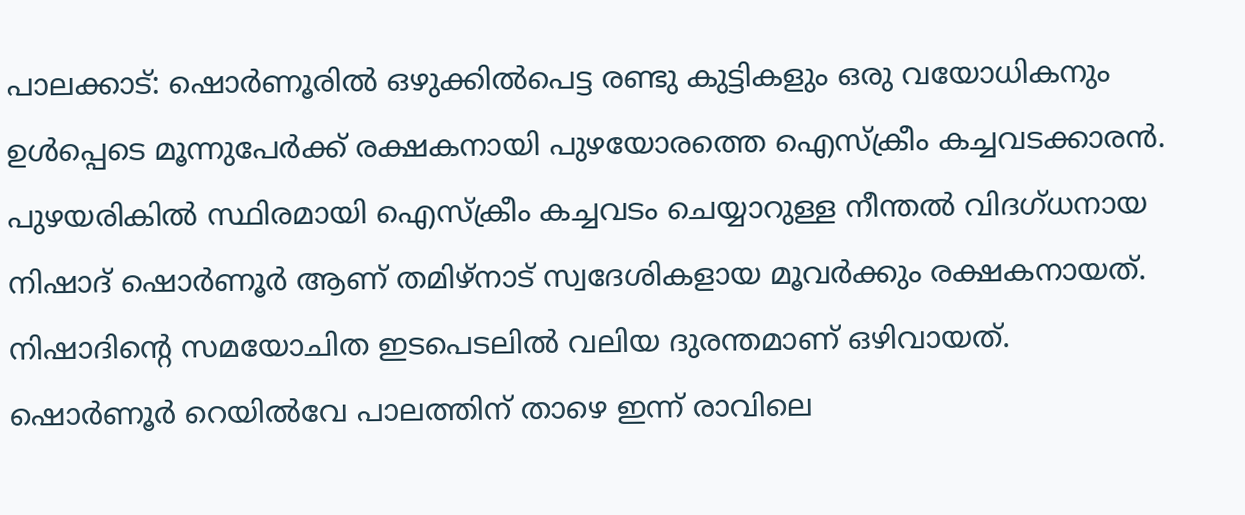പാലക്കാട്: ഷൊർണൂരിൽ ഒഴുക്കിൽപെട്ട രണ്ടു കുട്ടികളും ഒരു വയോധികനും ഉൾപ്പെടെ മൂന്നുപേർക്ക് രക്ഷകനായി പുഴയോരത്തെ ഐസ്ക്രീം കച്ചവടക്കാരൻ. പുഴയരികിൽ സ്ഥിരമായി ഐസ്ക്രീം കച്ചവടം ചെയ്യാറുള്ള നീന്തൽ വിദഗ്ധനായ നിഷാദ് ഷൊർണൂർ ആണ് തമിഴ്നാട് സ്വദേശികളായ മൂവർക്കും രക്ഷകനായത്. നിഷാദിന്റെ സമയോചിത ഇടപെടലിൽ വലിയ ദുരന്തമാണ് ഒഴിവായത്.
ഷൊർണൂർ റെയിൽവേ പാലത്തിന് താഴെ ഇന്ന് രാവിലെ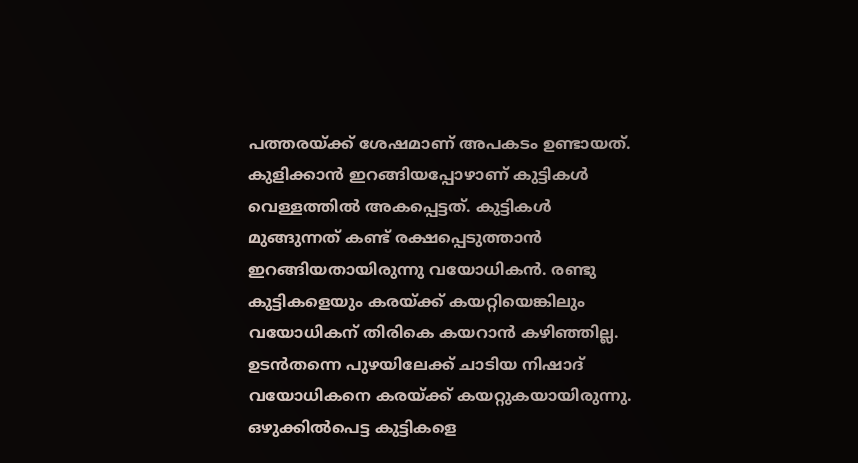പത്തരയ്ക്ക് ശേഷമാണ് അപകടം ഉണ്ടായത്. കുളിക്കാൻ ഇറങ്ങിയപ്പോഴാണ് കുട്ടികൾ വെള്ളത്തിൽ അകപ്പെട്ടത്. കുട്ടികൾ മുങ്ങുന്നത് കണ്ട് രക്ഷപ്പെടുത്താൻ ഇറങ്ങിയതായിരുന്നു വയോധികൻ. രണ്ടു കുട്ടികളെയും കരയ്ക്ക് കയറ്റിയെങ്കിലും വയോധികന് തിരികെ കയറാൻ കഴിഞ്ഞില്ല. ഉടൻതന്നെ പുഴയിലേക്ക് ചാടിയ നിഷാദ് വയോധികനെ കരയ്ക്ക് കയറ്റുകയായിരുന്നു.
ഒഴുക്കിൽപെട്ട കുട്ടികളെ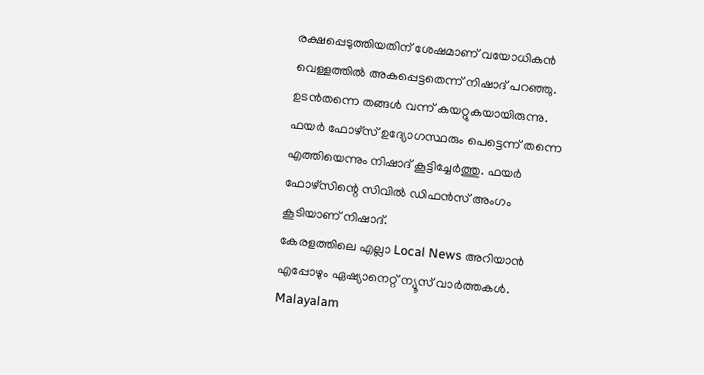രക്ഷപ്പെടുത്തിയതിന് ശേഷമാണ് വയോധികൻ വെള്ളത്തിൽ അകപ്പെട്ടതെന്ന് നിഷാദ് പറഞ്ഞു. ഉടൻതന്നെ തങ്ങൾ വന്ന് കയറ്റുകയായിരുന്നു. ഫയർ ഫോഴ്സ് ഉദ്യോഗസ്ഥരും പെട്ടെന്ന് തന്നെ എത്തിയെന്നും നിഷാദ് കൂട്ടിച്ചേർത്തു. ഫയർ ഫോഴ്സിന്റെ സിവിൽ ഡിഫൻസ് അംഗം കൂടിയാണ് നിഷാദ്.
കേരളത്തിലെ എല്ലാ Local News അറിയാൻ എപ്പോഴും ഏഷ്യാനെറ്റ് ന്യൂസ് വാർത്തകൾ. Malayalam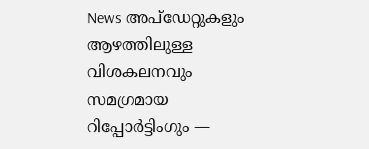News അപ്ഡേറ്റുകളും ആഴത്തിലുള്ള വിശകലനവും സമഗ്രമായ റിപ്പോർട്ടിംഗും —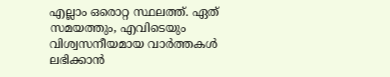എല്ലാം ഒരൊറ്റ സ്ഥലത്ത്. ഏത് സമയത്തും, എവിടെയും വിശ്വസനീയമായ വാർത്തകൾ ലഭിക്കാൻ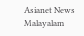Asianet News Malayalam